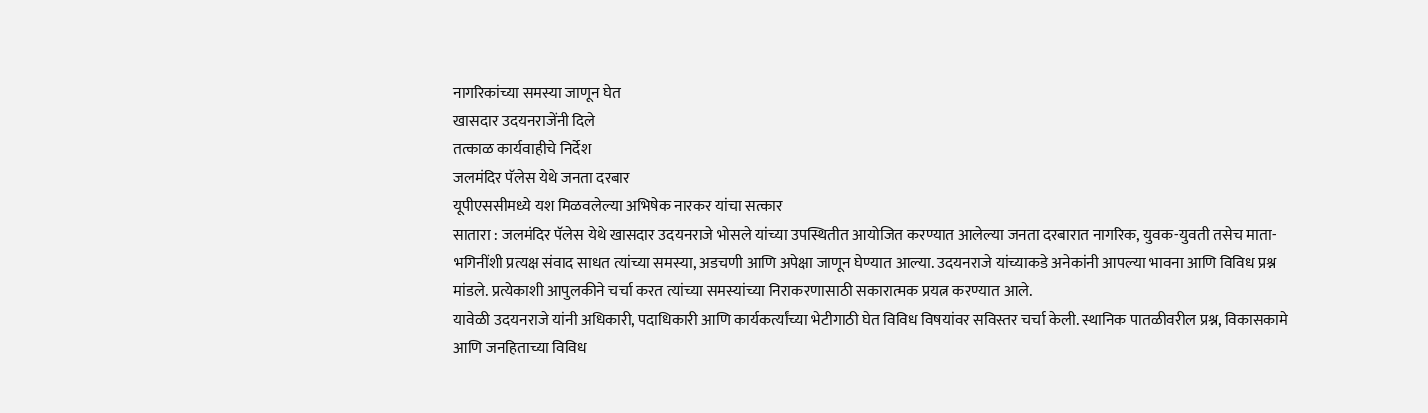नागरिकांच्या समस्या जाणून घेत
खासदार उदयनराजेंनी दिले
तत्काळ कार्यवाहीचे निर्देश
जलमंदिर पॅलेस येथे जनता दरबार
यूपीएससीमध्ये यश मिळवलेल्या अभिषेक नारकर यांचा सत्कार
सातारा : जलमंदिर पॅलेस येथे खासदार उदयनराजे भोसले यांच्या उपस्थितीत आयोजित करण्यात आलेल्या जनता दरबारात नागरिक, युवक-युवती तसेच माता-भगिनींशी प्रत्यक्ष संवाद साधत त्यांच्या समस्या, अडचणी आणि अपेक्षा जाणून घेण्यात आल्या. उदयनराजे यांच्याकडे अनेकांनी आपल्या भावना आणि विविध प्रश्न मांडले. प्रत्येकाशी आपुलकीने चर्चा करत त्यांच्या समस्यांच्या निराकरणासाठी सकारात्मक प्रयत्न करण्यात आले.
यावेळी उदयनराजे यांनी अधिकारी, पदाधिकारी आणि कार्यकर्त्यांच्या भेटीगाठी घेत विविध विषयांवर सविस्तर चर्चा केली. स्थानिक पातळीवरील प्रश्न, विकासकामे आणि जनहिताच्या विविध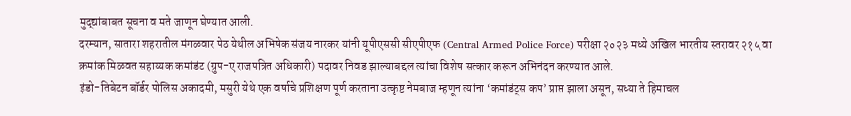मुद्द्यांबाबत सूचना व मते जाणून घेण्यात आली.
दरम्यान, सातारा शहरातील मंगळवार पेठ येथील अभिषेक संजय नारकर यांनी यूपीएससी सीएपीएफ (Central Armed Police Force) परीक्षा २०२३ मध्ये अखिल भारतीय स्तरावर २१५ वा क्रमांक मिळवत सहाय्यक कमांडंट (ग्रुप-ए राजपत्रित अधिकारी) पदावर निवड झाल्याबद्दल त्यांचा विशेष सत्कार करून अभिनंदन करण्यात आले.
इंडो-तिबेटन बॉर्डर पोलिस अकादमी, मसुरी येथे एक वर्षाचे प्रशिक्षण पूर्ण करताना उत्कृष्ट नेमबाज म्हणून त्यांना ‘कमांडंट्स कप’ प्राप्त झाला असून, सध्या ते हिमाचल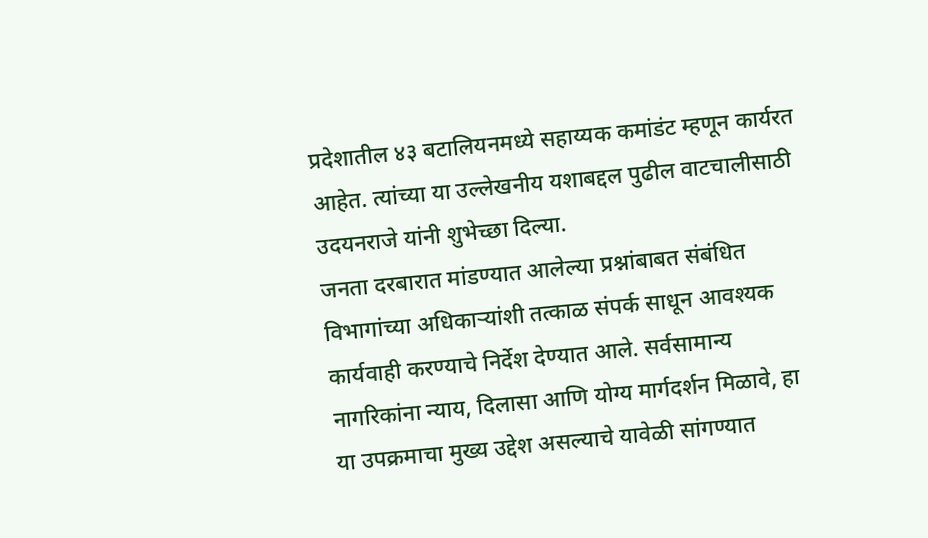प्रदेशातील ४३ बटालियनमध्ये सहाय्यक कमांडंट म्हणून कार्यरत आहेत. त्यांच्या या उल्लेखनीय यशाबद्दल पुढील वाटचालीसाठी उदयनराजे यांनी शुभेच्छा दिल्या.
जनता दरबारात मांडण्यात आलेल्या प्रश्नांबाबत संबंधित विभागांच्या अधिकाऱ्यांशी तत्काळ संपर्क साधून आवश्यक कार्यवाही करण्याचे निर्देश देण्यात आले. सर्वसामान्य नागरिकांना न्याय, दिलासा आणि योग्य मार्गदर्शन मिळावे, हा या उपक्रमाचा मुख्य उद्देश असल्याचे यावेळी सांगण्यात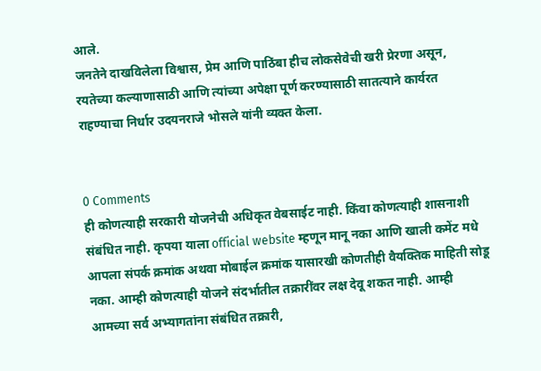आले.
जनतेने दाखविलेला विश्वास, प्रेम आणि पाठिंबा हीच लोकसेवेची खरी प्रेरणा असून, रयतेच्या कल्याणासाठी आणि त्यांच्या अपेक्षा पूर्ण करण्यासाठी सातत्याने कार्यरत राहण्याचा निर्धार उदयनराजे भोसले यांनी व्यक्त केला.


0 Comments
ही कोणत्याही सरकारी योजनेची अधिकृत वेबसाईट नाही. किंवा कोणत्याही शासनाशी संबंधित नाही. कृपया याला official website म्हणून मानू नका आणि खाली कमेंट मधे आपला संपर्क क्रमांक अथवा मोबाईल क्रमांक यासारखी कोणतीही वैयक्तिक माहिती सोडू नका. आम्ही कोणत्याही योजने संदर्भातील तक्रारींवर लक्ष देवू शकत नाही. आम्ही आमच्या सर्व अभ्यागतांना संबंधित तक्रारी,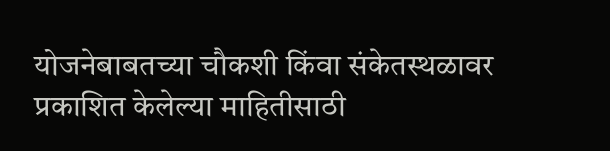योजनेबाबतच्या चौकशी किंवा संकेतस्थळावर प्रकाशित केलेल्या माहितीसाठी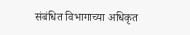संबंधित विभागाच्या अधिकृत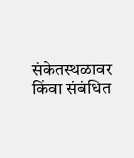संकेतस्थळावर किंवा संबंधित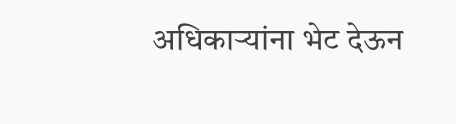अधिकाऱ्यांना भेट देऊन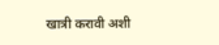खात्री करावी अशी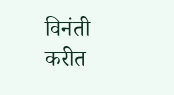विनंती करीत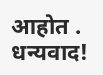आहोत . धन्यवाद!